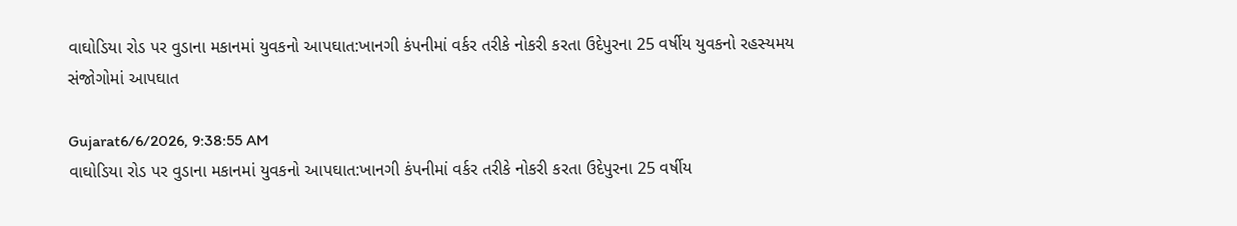વાઘોડિયા રોડ પર વુડાના મકાનમાં યુવકનો આપઘાત:ખાનગી કંપનીમાં વર્કર તરીકે નોકરી કરતા ઉદેપુરના 25 વર્ષીય યુવકનો રહસ્યમય સંજોગોમાં આપઘાત

Gujarat6/6/2026, 9:38:55 AM
વાઘોડિયા રોડ પર વુડાના મકાનમાં યુવકનો આપઘાત:ખાનગી કંપનીમાં વર્કર તરીકે નોકરી કરતા ઉદેપુરના 25 વર્ષીય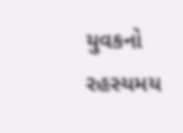યુવકનો રહસ્યમય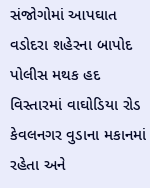સંજોગોમાં આપઘાત
વડોદરા શહેરના બાપોદ પોલીસ મથક હદ વિસ્તારમાં વાઘોડિયા રોડ કેવલનગર વુડાના મકાનમાં રહેતા અને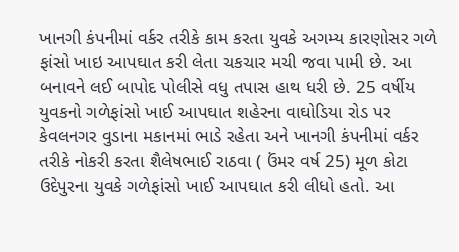ખાનગી કંપનીમાં વર્કર તરીકે કામ કરતા યુવકે અગમ્ય કારણોસર ગળે ફાંસો ખાઇ આપઘાત કરી લેતા ચકચાર મચી જવા પામી છે. આ બનાવને લઈ બાપોદ પોલીસે વધુ તપાસ હાથ ધરી છે. 25 વર્ષીય યુવકનો ગળેફાંસો ખાઈ આપઘાત શહેરના વાઘોડિયા રોડ પર કેવલનગર વુડાના મકાનમાં ભાડે રહેતા અને ખાનગી કંપનીમાં વર્કર તરીકે નોકરી કરતા શૈલેષભાઈ રાઠવા ( ઉંમર વર્ષ 25) મૂળ કોટા ઉદેપુરના યુવકે ગળેફાંસો ખાઈ આપઘાત કરી લીધો હતો. આ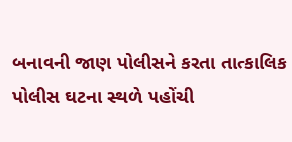બનાવની જાણ પોલીસને કરતા તાત્કાલિક પોલીસ ઘટના સ્થળે પહોંચી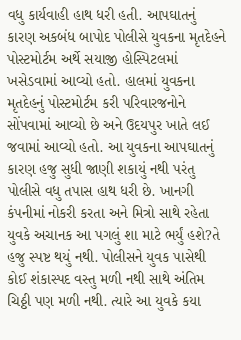વધુ કાર્યવાહી હાથ ધરી હતી. આપઘાતનું કારણ અકબંધ બાપોદ પોલીસે યુવકના મૃતદેહને પોસ્ટમોર્ટમ અર્થે સયાજી હોસ્પિટલમાં ખસેડવામાં આવ્યો હતો. હાલમાં યુવકના મૃતદેહનું પોસ્ટમોર્ટમ કરી પરિવારજનોને સોંપવામાં આવ્યો છે અને ઉદયપુર ખાતે લઈ જવામાં આવ્યો હતો. આ યુવકના આપઘાતનું કારણ હજુ સુધી જાણી શકાયું નથી પરંતુ પોલીસે વધુ તપાસ હાથ ધરી છે. ખાનગી કંપનીમાં નોકરી કરતા અને મિત્રો સાથે રહેતા યુવકે અચાનક આ પગલું શા માટે ભર્યું હશે?તે હજુ સ્પષ્ટ થયું નથી. પોલીસને યુવક પાસેથી કોઈ શંકાસ્પદ વસ્તુ મળી નથી સાથે અંતિમ ચિઠ્ઠી પણ મળી નથી. ત્યારે આ યુવકે કયા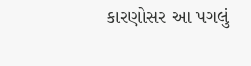કારણોસર આ પગલું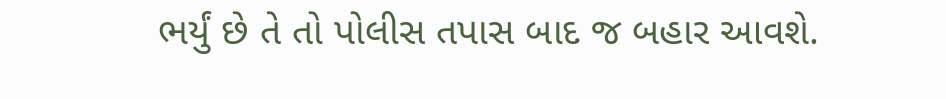ભર્યું છે તે તો પોલીસ તપાસ બાદ જ બહાર આવશે.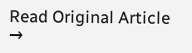Read Original Article →